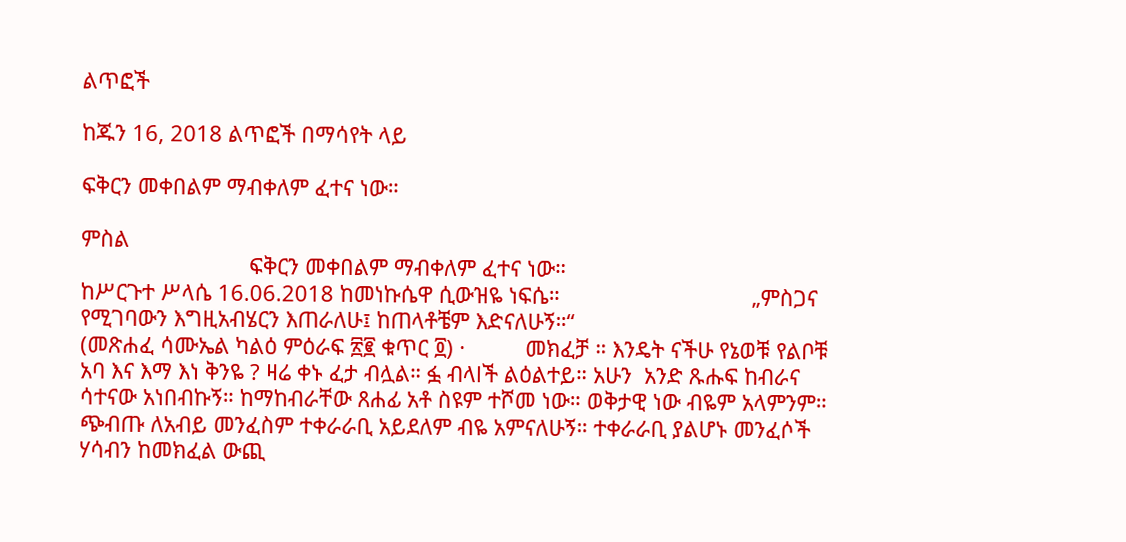ልጥፎች

ከጁን 16, 2018 ልጥፎች በማሳየት ላይ

ፍቅርን መቀበልም ማብቀለም ፈተና ነው።

ምስል
                            ፍቅርን መቀበልም ማብቀለም ፈተና ነው።                                       ከሥርጉተ ሥላሴ 16.06.2018 ከመነኩሴዋ ሲውዝዬ ነፍሴ።                                „ምስጋና የሚገባውን እግዚአብሄርን እጠራለሁ፤ ከጠላቶቼም እድናለሁኝ።“                                               (መጽሐፈ ሳሙኤል ካልዕ ምዕራፍ ፳፪ ቁጥር ፬) ·          መክፈቻ ። እንዴት ናችሁ የኔወቹ የልቦቹ አባ እና እማ እነ ቅንዬ ? ዛሬ ቀኑ ፈታ ብሏል። ፏ ብላlች ልዕልተይ። አሁን  አንድ ጹሑፍ ከብራና ሳተናው አነበብኩኝ። ከማከብራቸው ጸሐፊ አቶ ስዩም ተሾመ ነው። ወቅታዊ ነው ብዬም አላምንም። ጭብጡ ለአብይ መንፈስም ተቀራራቢ አይደለም ብዬ አምናለሁኝ። ተቀራራቢ ያልሆኑ መንፈሶች ሃሳብን ከመክፈል ውጪ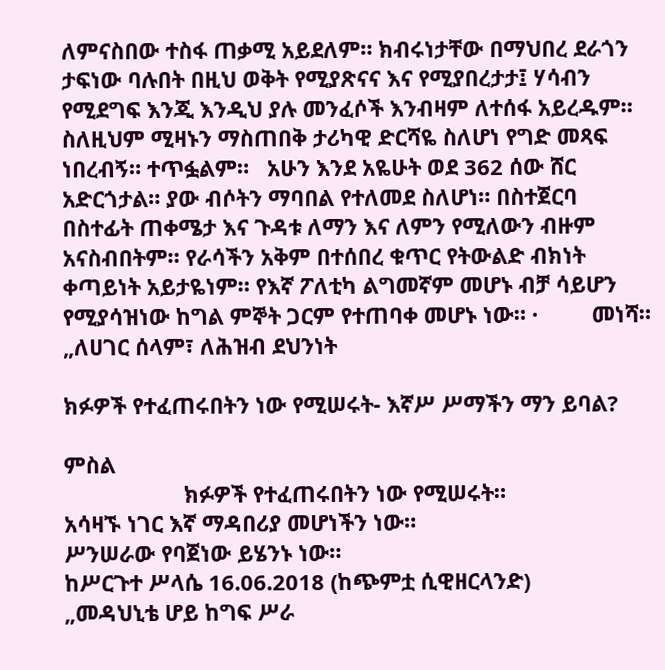ለምናስበው ተስፋ ጠቃሚ አይደለም። ክብሩነታቸው በማህበረ ደራጎን ታፍነው ባሉበት በዚህ ወቅት የሚያጽናና እና የሚያበረታታ፤ ሃሳብን የሚደግፍ እንጂ እንዲህ ያሉ መንፈሶች እንብዛም ለተሰፋ አይረዱም። ስለዚህም ሚዛኑን ማስጠበቅ ታሪካዊ ድርሻዬ ስለሆነ የግድ መጻፍ ነበረብኝ። ተጥፏልም።   አሁን እንደ አዬሁት ወደ 362 ሰው ሸር አድርጎታል። ያው ብሶትን ማባበል የተለመደ ስለሆነ። በስተጀርባ በስተፊት ጠቀሜታ እና ጉዳቱ ለማን እና ለምን የሚለውን ብዙም አናስብበትም። የራሳችን አቅም በተሰበረ ቁጥር የትውልድ ብክነት ቀጣይነት አይታዬነም። የእኛ ፖለቲካ ልግመኛም መሆኑ ብቻ ሳይሆን የሚያሳዝነው ከግል ምኞት ጋርም የተጠባቀ መሆኑ ነው። ·         መነሻ። „ለሀገር ሰላም፣ ለሕዝብ ደህንነት

ክፉዎች የተፈጠሩበትን ነው የሚሠሩት- እኛሥ ሥማችን ማን ይባል?

ምስል
                    ክፉዎች የተፈጠሩበትን ነው የሚሠሩት።                              አሳዛኙ ነገር እኛ ማዳበሪያ መሆነችን ነው።                                  ሥንሠራው የባጀነው ይሄንኑ ነው።                                                ከሥርጉተ ሥላሴ 16.06.2018 (ከጭምቷ ሲዊዘርላንድ)                               „መዳህኒቴ ሆይ ከግፍ ሥራ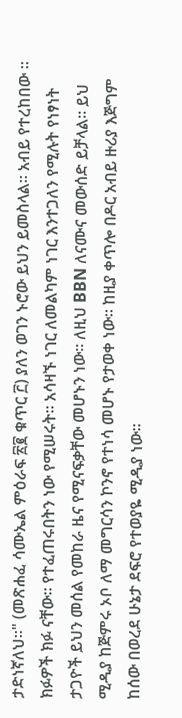ታድነኛለህ።" (መጽሐፈ ሳሙኤል ምዕራፍ ፳፪ ቁጥር ፫) ያለን ወገን ኑሮው ይህን ይመስላል። አብይ የተረከበው ። ክፉዎች ክፉ ናቸው። የተፈጠሩበትን ነው የሚሠሩት። አሳዛኙ ነገር ለመልካም ነገር እንተጋለን የሚሉት የነፃነት ታጋዮች ይህን መሰል የመከራ ዜና የሚናፍቃቸው መሆኑን ነው። ለዚህ BBN ለናሙና መውሰድ ይቻላል። ይህ ሚዲያ ከጅምሩ ኦቦ ለማ መግርሳን ኮንኖ የተነሳ መሆኑ የታወቀ ነው። ከዚያ ቀጥሎ በዶር አብይ ዙሪያ እጅግም ከሰው በወረደ ሁኔታ ደፍሮ የተወያዬ ሚዲያ ነው።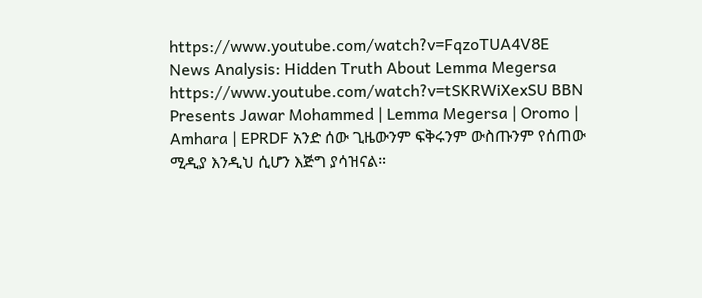https://www.youtube.com/watch?v=FqzoTUA4V8E News Analysis: Hidden Truth About Lemma Megersa https://www.youtube.com/watch?v=tSKRWiXexSU BBN Presents Jawar Mohammed | Lemma Megersa | Oromo | Amhara | EPRDF አንድ ሰው ጊዜውንም ፍቅሩንም ውስጡንም የሰጠው ሚዲያ እንዲህ ሲሆን እጅግ ያሳዝናል።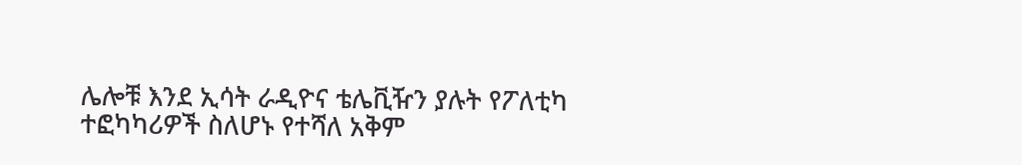ሌሎቹ እንደ ኢሳት ራዲዮና ቴሌቪዥን ያሉት የፖለቲካ ተፎካካሪዎች ስለሆኑ የተሻለ አቅም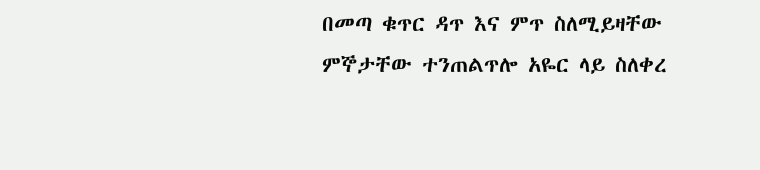በመጣ ቁጥር ዳጥ እና ምጥ ስለሚይዛቸው ምኞታቸው ተንጠልጥሎ አዬር ላይ ስለቀረ